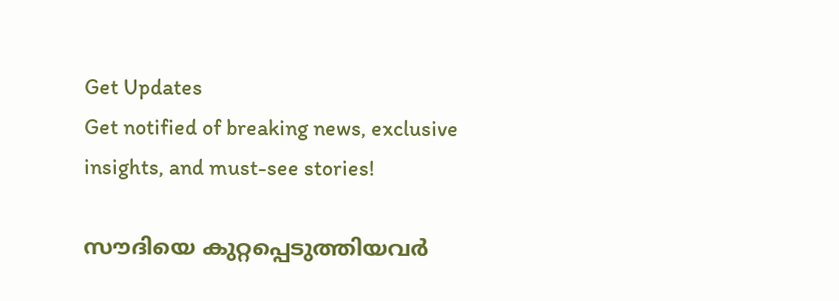Get Updates
Get notified of breaking news, exclusive insights, and must-see stories!

സൗദിയെ കുറ്റപ്പെടുത്തിയവര്‍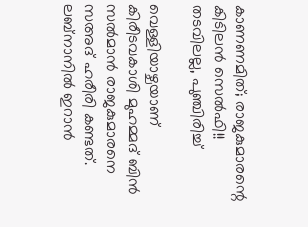കാണണമിത്; രാജകുമാരന്റെ കിടിലന്‍ സെല്‍ഫി!! തടവിലല്ല, പുഞ്ചിരിച്ച്

വെള്ളിയാഴ്ചയാണ് കിരീടവകാശി മുഹമ്മദ് ബിന്‍ സല്‍മാന്‍ രാജകുമാരനെ സഅദ് ഹരീരി കണ്ടത്. ലബ്‌നാനില്‍ ഇറാന്‍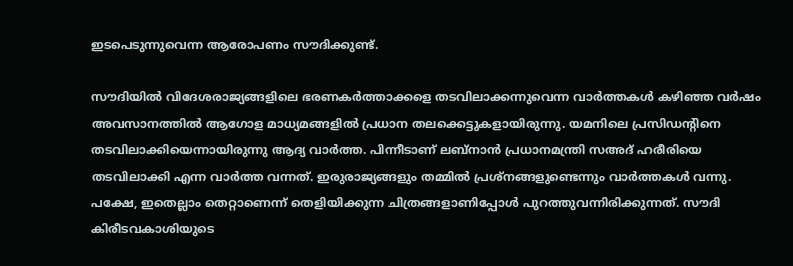ഇടപെടുന്നുവെന്ന ആരോപണം സൗദിക്കുണ്ട്.

സൗദിയില്‍ വിദേശരാജ്യങ്ങളിലെ ഭരണകര്‍ത്താക്കളെ തടവിലാക്കന്നുവെന്ന വാര്‍ത്തകള്‍ കഴിഞ്ഞ വര്‍ഷം അവസാനത്തില്‍ ആഗോള മാധ്യമങ്ങളില്‍ പ്രധാന തലക്കെട്ടുകളായിരുന്നു. യമനിലെ പ്രസിഡന്റിനെ തടവിലാക്കിയെന്നായിരുന്നു ആദ്യ വാര്‍ത്ത. പിന്നീടാണ് ലബ്‌നാന്‍ പ്രധാനമന്ത്രി സഅദ് ഹരീരിയെ തടവിലാക്കി എന്ന വാര്‍ത്ത വന്നത്. ഇരുരാജ്യങ്ങളും തമ്മില്‍ പ്രശ്‌നങ്ങളുണ്ടെന്നും വാര്‍ത്തകള്‍ വന്നു. പക്ഷേ, ഇതെല്ലാം തെറ്റാണെന്ന് തെളിയിക്കുന്ന ചിത്രങ്ങളാണിപ്പോള്‍ പുറത്തുവന്നിരിക്കുന്നത്. സൗദി കിരീടവകാശിയുടെ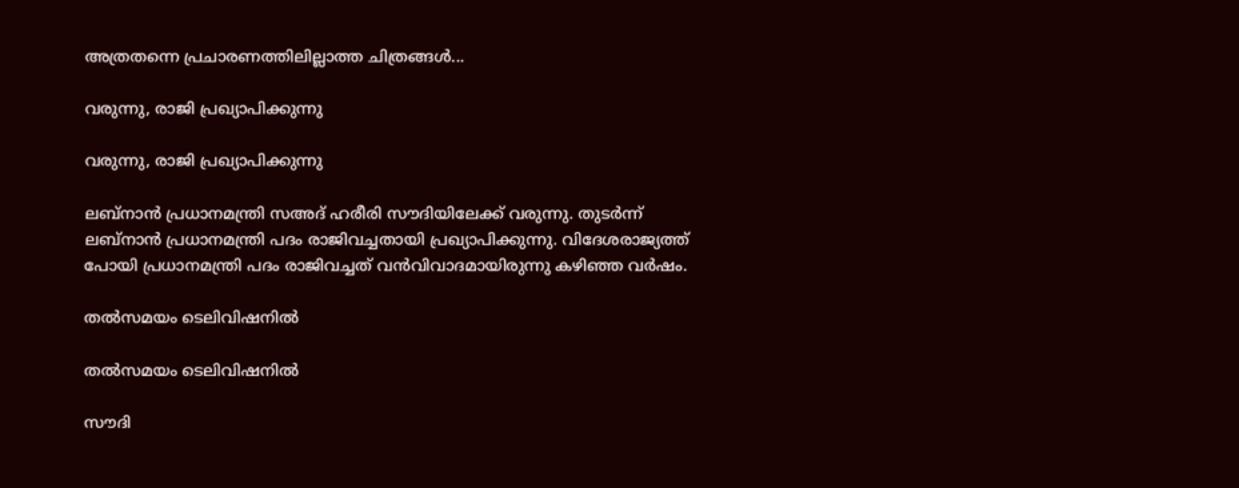അത്രതന്നെ പ്രചാരണത്തിലില്ലാത്ത ചിത്രങ്ങള്‍...

വരുന്നു, രാജി പ്രഖ്യാപിക്കുന്നു

വരുന്നു, രാജി പ്രഖ്യാപിക്കുന്നു

ലബ്‌നാന്‍ പ്രധാനമന്ത്രി സഅദ് ഹരീരി സൗദിയിലേക്ക് വരുന്നു. തുടര്‍ന്ന് ലബ്‌നാന്‍ പ്രധാനമന്ത്രി പദം രാജിവച്ചതായി പ്രഖ്യാപിക്കുന്നു. വിദേശരാജ്യത്ത് പോയി പ്രധാനമന്ത്രി പദം രാജിവച്ചത് വന്‍വിവാദമായിരുന്നു കഴിഞ്ഞ വര്‍ഷം.

തല്‍സമയം ടെലിവിഷനില്‍

തല്‍സമയം ടെലിവിഷനില്‍

സൗദി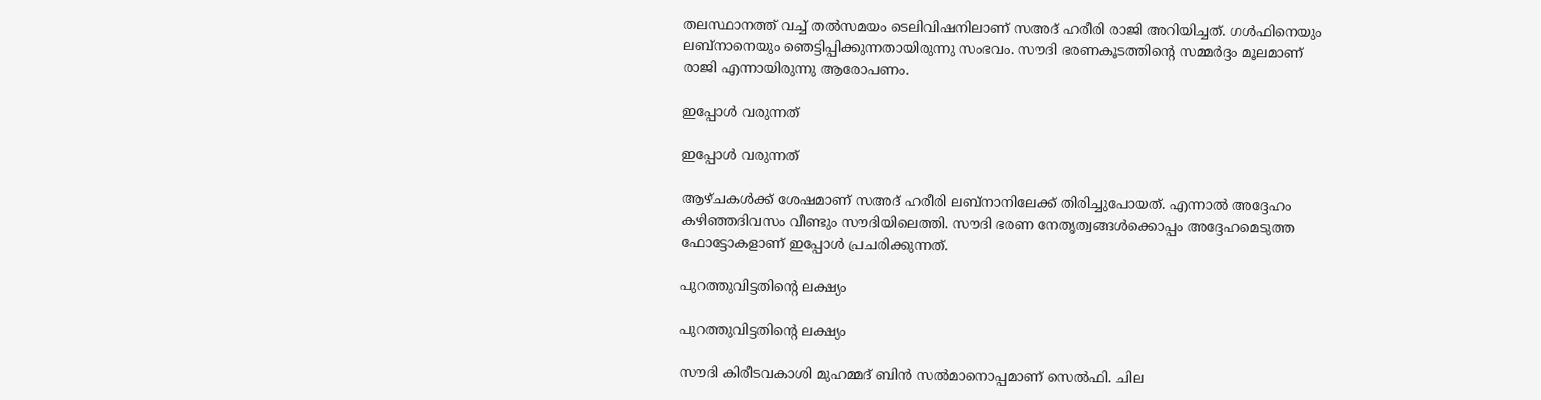തലസ്ഥാനത്ത് വച്ച് തല്‍സമയം ടെലിവിഷനിലാണ് സഅദ് ഹരീരി രാജി അറിയിച്ചത്. ഗള്‍ഫിനെയും ലബ്‌നാനെയും ഞെട്ടിപ്പിക്കുന്നതായിരുന്നു സംഭവം. സൗദി ഭരണകൂടത്തിന്റെ സമ്മര്‍ദ്ദം മൂലമാണ് രാജി എന്നായിരുന്നു ആരോപണം.

ഇപ്പോള്‍ വരുന്നത്

ഇപ്പോള്‍ വരുന്നത്

ആഴ്ചകള്‍ക്ക് ശേഷമാണ് സഅദ് ഹരീരി ലബ്‌നാനിലേക്ക് തിരിച്ചുപോയത്. എന്നാല്‍ അദ്ദേഹം കഴിഞ്ഞദിവസം വീണ്ടും സൗദിയിലെത്തി. സൗദി ഭരണ നേതൃത്വങ്ങള്‍ക്കൊപ്പം അദ്ദേഹമെടുത്ത ഫോട്ടോകളാണ് ഇപ്പോള്‍ പ്രചരിക്കുന്നത്.

പുറത്തുവിട്ടതിന്റെ ലക്ഷ്യം

പുറത്തുവിട്ടതിന്റെ ലക്ഷ്യം

സൗദി കിരീടവകാശി മുഹമ്മദ് ബിന്‍ സല്‍മാനൊപ്പമാണ് സെല്‍ഫി. ചില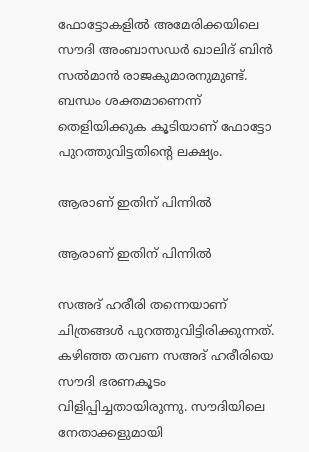ഫോട്ടോകളില്‍ അമേരിക്കയിലെ സൗദി അംബാസഡര്‍ ഖാലിദ് ബിന്‍ സല്‍മാന്‍ രാജകുമാരനുമുണ്ട്. ബന്ധം ശക്തമാണെന്ന് തെളിയിക്കുക കൂടിയാണ് ഫോട്ടോ പുറത്തുവിട്ടതിന്റെ ലക്ഷ്യം.

ആരാണ് ഇതിന് പിന്നില്‍

ആരാണ് ഇതിന് പിന്നില്‍

സഅദ് ഹരീരി തന്നെയാണ് ചിത്രങ്ങള്‍ പുറത്തുവിട്ടിരിക്കുന്നത്. കഴിഞ്ഞ തവണ സഅദ് ഹരീരിയെ സൗദി ഭരണകൂടം വിളിപ്പിച്ചതായിരുന്നു. സൗദിയിലെ നേതാക്കളുമായി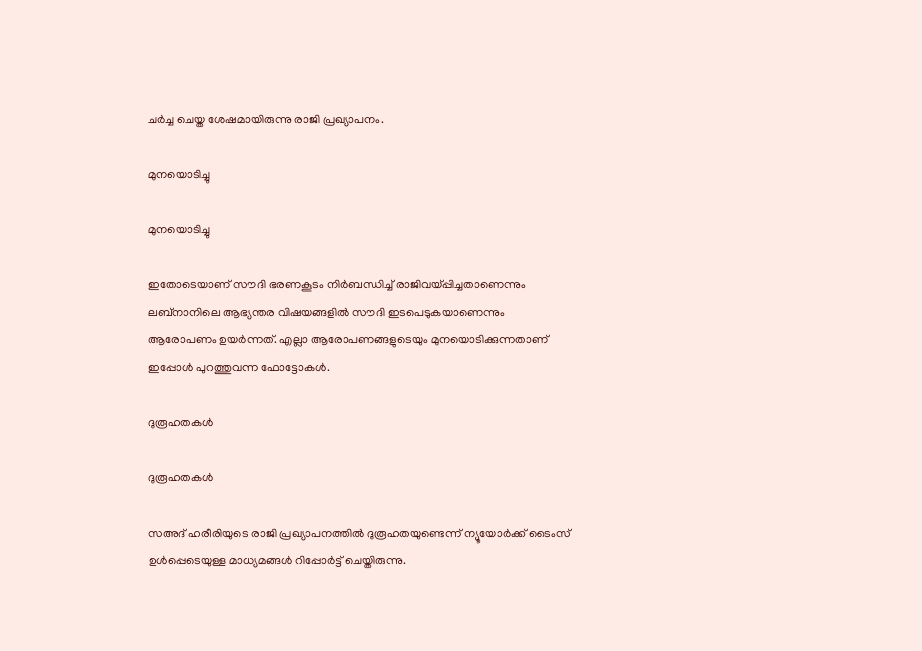ചര്‍ച്ച ചെയ്ത ശേഷമായിരുന്നു രാജി പ്രഖ്യാപനം.

മുനയൊടിച്ചു

മുനയൊടിച്ചു

ഇതോടെയാണ് സൗദി ഭരണകൂടം നിര്‍ബന്ധിച്ച് രാജിവയ്പ്പിച്ചതാണെന്നും ലബ്‌നാനിലെ ആഭ്യന്തര വിഷയങ്ങളില്‍ സൗദി ഇടപെടുകയാണെന്നും ആരോപണം ഉയര്‍ന്നത്. എല്ലാ ആരോപണങ്ങളുടെയും മുനയൊടിക്കുന്നതാണ് ഇപ്പോള്‍ പുറത്തുവന്ന ഫോട്ടോകള്‍.

ദുരൂഹതകള്‍

ദുരൂഹതകള്‍

സഅദ് ഹരീരിയുടെ രാജി പ്രഖ്യാപനത്തില്‍ ദുരൂഹതയുണ്ടെന്ന് ന്യൂയോര്‍ക്ക് ടൈംസ് ഉള്‍പ്പെടെയുള്ള മാധ്യമങ്ങള്‍ റിപ്പോര്‍ട്ട് ചെയ്തിരുന്നു.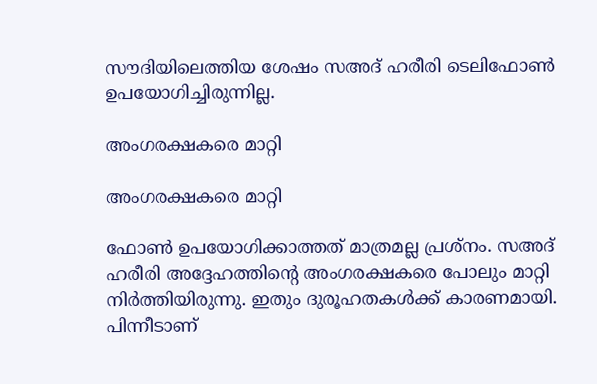സൗദിയിലെത്തിയ ശേഷം സഅദ് ഹരീരി ടെലിഫോണ്‍ ഉപയോഗിച്ചിരുന്നില്ല.

അംഗരക്ഷകരെ മാറ്റി

അംഗരക്ഷകരെ മാറ്റി

ഫോണ്‍ ഉപയോഗിക്കാത്തത് മാത്രമല്ല പ്രശ്‌നം. സഅദ് ഹരീരി അദ്ദേഹത്തിന്റെ അംഗരക്ഷകരെ പോലും മാറ്റി നിര്‍ത്തിയിരുന്നു. ഇതും ദുരൂഹതകള്‍ക്ക് കാരണമായി. പിന്നീടാണ്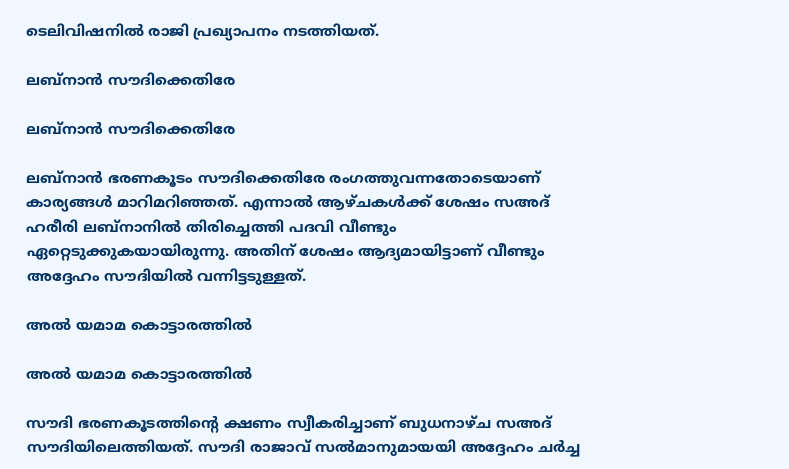ടെലിവിഷനില്‍ രാജി പ്രഖ്യാപനം നടത്തിയത്.

ലബ്‌നാന്‍ സൗദിക്കെതിരേ

ലബ്‌നാന്‍ സൗദിക്കെതിരേ

ലബ്‌നാന്‍ ഭരണകൂടം സൗദിക്കെതിരേ രംഗത്തുവന്നതോടെയാണ് കാര്യങ്ങള്‍ മാറിമറിഞ്ഞത്. എന്നാല്‍ ആഴ്ചകള്‍ക്ക് ശേഷം സഅദ് ഹരീരി ലബ്‌നാനില്‍ തിരിച്ചെത്തി പദവി വീണ്ടും ഏറ്റെടുക്കുകയായിരുന്നു. അതിന് ശേഷം ആദ്യമായിട്ടാണ് വീണ്ടും അദ്ദേഹം സൗദിയില്‍ വന്നിട്ടടുള്ളത്.

അല്‍ യമാമ കൊട്ടാരത്തില്‍

അല്‍ യമാമ കൊട്ടാരത്തില്‍

സൗദി ഭരണകൂടത്തിന്റെ ക്ഷണം സ്വീകരിച്ചാണ് ബുധനാഴ്ച സഅദ് സൗദിയിലെത്തിയത്. സൗദി രാജാവ് സല്‍മാനുമായയി അദ്ദേഹം ചര്‍ച്ച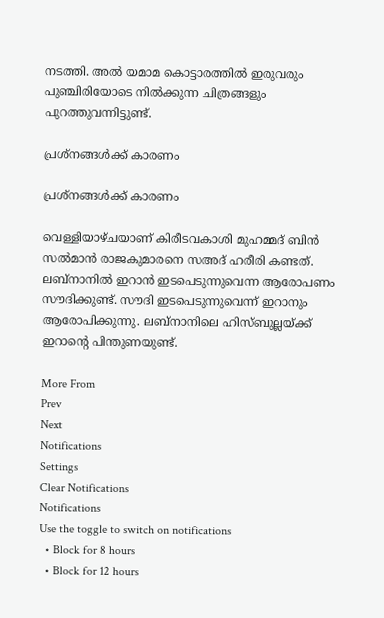നടത്തി. അല്‍ യമാമ കൊട്ടാരത്തില്‍ ഇരുവരും പുഞ്ചിരിയോടെ നില്‍ക്കുന്ന ചിത്രങ്ങളും പുറത്തുവന്നിട്ടുണ്ട്.

പ്രശ്‌നങ്ങള്‍ക്ക് കാരണം

പ്രശ്‌നങ്ങള്‍ക്ക് കാരണം

വെള്ളിയാഴ്ചയാണ് കിരീടവകാശി മുഹമ്മദ് ബിന്‍ സല്‍മാന്‍ രാജകുമാരനെ സഅദ് ഹരീരി കണ്ടത്. ലബ്‌നാനില്‍ ഇറാന്‍ ഇടപെടുന്നുവെന്ന ആരോപണം സൗദിക്കുണ്ട്. സൗദി ഇടപെടുന്നുവെന്ന് ഇറാനും ആരോപിക്കുന്നു. ലബ്‌നാനിലെ ഹിസ്ബുല്ലയ്ക്ക് ഇറാന്റെ പിന്തുണയുണ്ട്.

More From
Prev
Next
Notifications
Settings
Clear Notifications
Notifications
Use the toggle to switch on notifications
  • Block for 8 hours
  • Block for 12 hours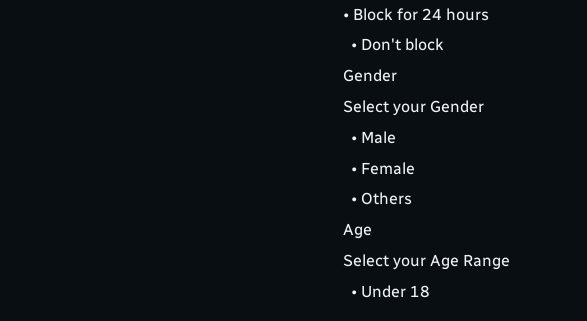• Block for 24 hours
  • Don't block
Gender
Select your Gender
  • Male
  • Female
  • Others
Age
Select your Age Range
  • Under 18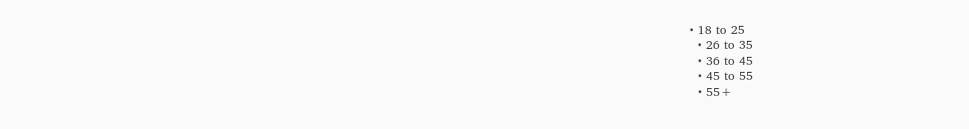• 18 to 25
  • 26 to 35
  • 36 to 45
  • 45 to 55
  • 55+